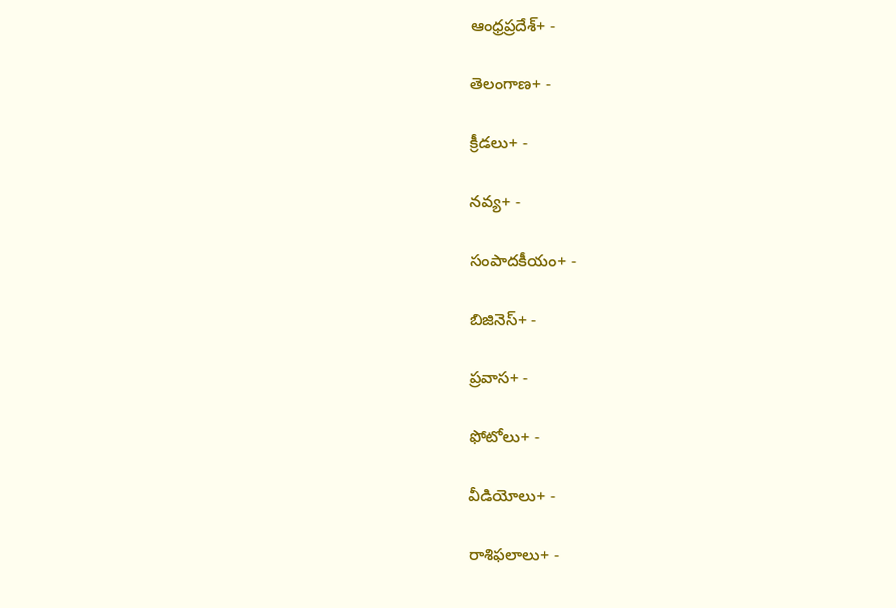ఆంధ్రప్రదేశ్+ -

తెలంగాణ+ -

క్రీడలు+ -

నవ్య+ -

సంపాదకీయం+ -

బిజినెస్+ -

ప్రవాస+ -

ఫోటోలు+ -

వీడియోలు+ -

రాశిఫలాలు+ -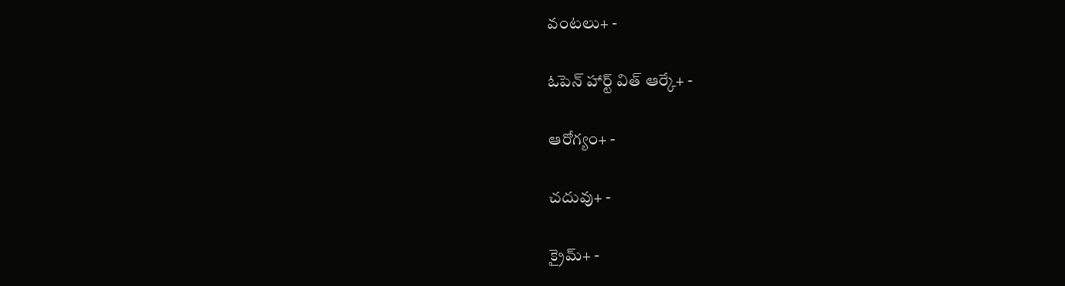వంటలు+ -

ఓపెన్ హార్ట్ విత్ ఆర్కే+ -

ఆరోగ్యం+ -

చదువు+ -

క్రైమ్+ -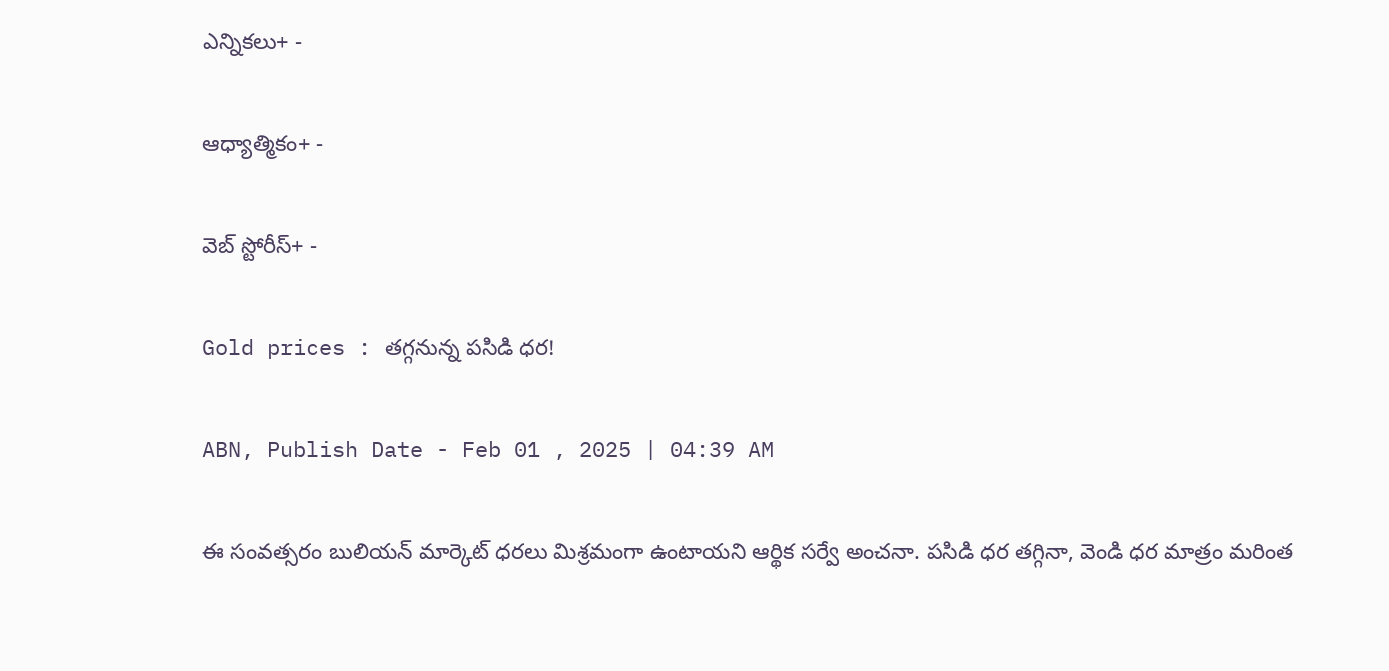ఎన్నికలు+ -

ఆధ్యాత్మికం+ -

వెబ్ స్టోరీస్+ -

Gold prices : తగ్గనున్న పసిడి ధర!

ABN, Publish Date - Feb 01 , 2025 | 04:39 AM

ఈ సంవత్సరం బులియన్‌ మార్కెట్‌ ధరలు మిశ్రమంగా ఉంటాయని ఆర్థిక సర్వే అంచనా. పసిడి ధర తగ్గినా, వెండి ధర మాత్రం మరింత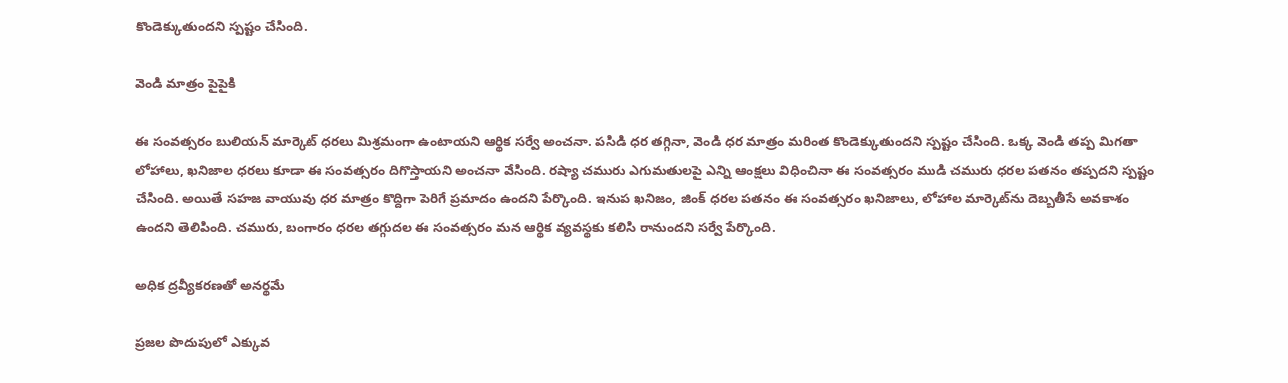కొండెక్కుతుందని స్పష్టం చేసింది.

వెండి మాత్రం పైపైకి

ఈ సంవత్సరం బులియన్‌ మార్కెట్‌ ధరలు మిశ్రమంగా ఉంటాయని ఆర్థిక సర్వే అంచనా. పసిడి ధర తగ్గినా, వెండి ధర మాత్రం మరింత కొండెక్కుతుందని స్పష్టం చేసింది. ఒక్క వెండి తప్ప మిగతా లోహాలు, ఖనిజాల ధరలు కూడా ఈ సంవత్సరం దిగొస్తాయని అంచనా వేసింది. రష్యా చమురు ఎగుమతులపై ఎన్ని ఆంక్షలు విధించినా ఈ సంవత్సరం ముడి చమురు ధరల పతనం తప్పదని స్పష్టం చేసింది. అయితే సహజ వాయువు ధర మాత్రం కొద్దిగా పెరిగే ప్రమాదం ఉందని పేర్కొంది. ఇనుప ఖనిజం, జింక్‌ ధరల పతనం ఈ సంవత్సరం ఖనిజాలు, లోహాల మార్కెట్‌ను దెబ్బతీసే అవకాశం ఉందని తెలిపింది. చమురు, బంగారం ధరల తగ్గుదల ఈ సంవత్సరం మన ఆర్థిక వ్యవస్థకు కలిసి రానుందని సర్వే పేర్కొంది.

అధిక ద్రవ్యీకరణతో అనర్థమే

ప్రజల పొదుపులో ఎక్కువ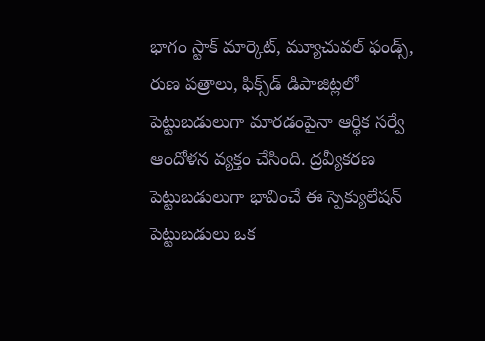భాగం స్టాక్‌ మార్కెట్‌, మ్యూచువల్‌ ఫండ్స్‌, రుణ పత్రాలు, ఫిక్స్‌డ్‌ డిపాజిట్లలో పెట్టుబడులుగా మారడంపైనా ఆర్థిక సర్వే ఆందోళన వ్యక్తం చేసింది. ద్రవ్యీకరణ పెట్టుబడులుగా భావించే ఈ స్పెక్యులేషన్‌ పెట్టుబడులు ఒక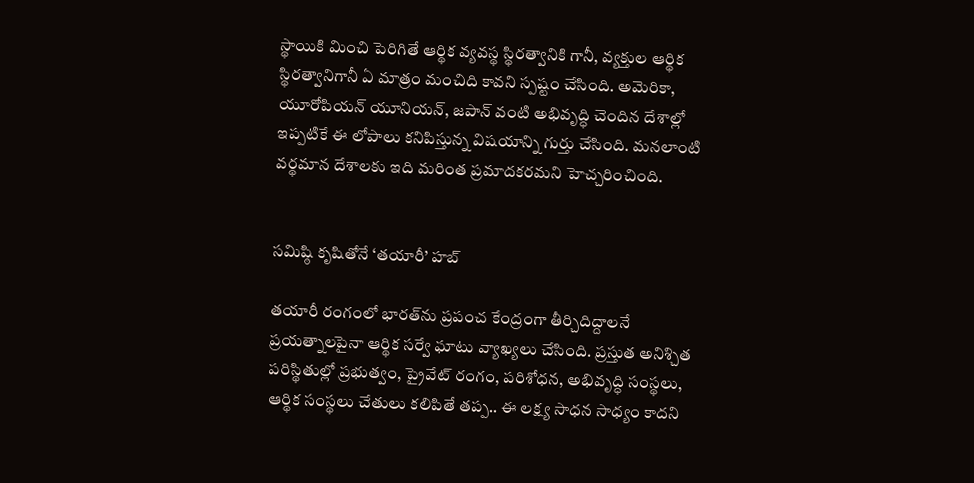స్థాయికి మించి పెరిగితే ఆర్థిక వ్యవస్థ స్థిరత్వానికి గానీ, వ్యక్తుల ఆర్థిక స్థిరత్వానిగానీ ఏ మాత్రం మంచిది కావని స్పష్టం చేసింది. అమెరికా, యూరోపియన్‌ యూనియన్‌, జపాన్‌ వంటి అభివృద్ధి చెందిన దేశాల్లో ఇప్పటికే ఈ లోపాలు కనిపిస్తున్న విషయాన్ని గుర్తు చేసింది. మనలాంటి వర్థమాన దేశాలకు ఇది మరింత ప్రమాదకరమని హెచ్చరించింది.


సమిష్ఠి కృషితోనే ‘తయారీ’ హబ్‌

తయారీ రంగంలో భారత్‌ను ప్రపంచ కేంద్రంగా తీర్చిదిద్దాలనే ప్రయత్నాలపైనా ఆర్థిక సర్వే ఘాటు వ్యాఖ్యలు చేసింది. ప్రస్తుత అనిశ్చిత పరిస్థితుల్లో ప్రభుత్వం, ప్రైవేట్‌ రంగం, పరిశోధన, అభివృద్ధి సంస్థలు, ఆర్థిక సంస్థలు చేతులు కలిపితే తప్ప.. ఈ లక్ష్య సాధన సాధ్యం కాదని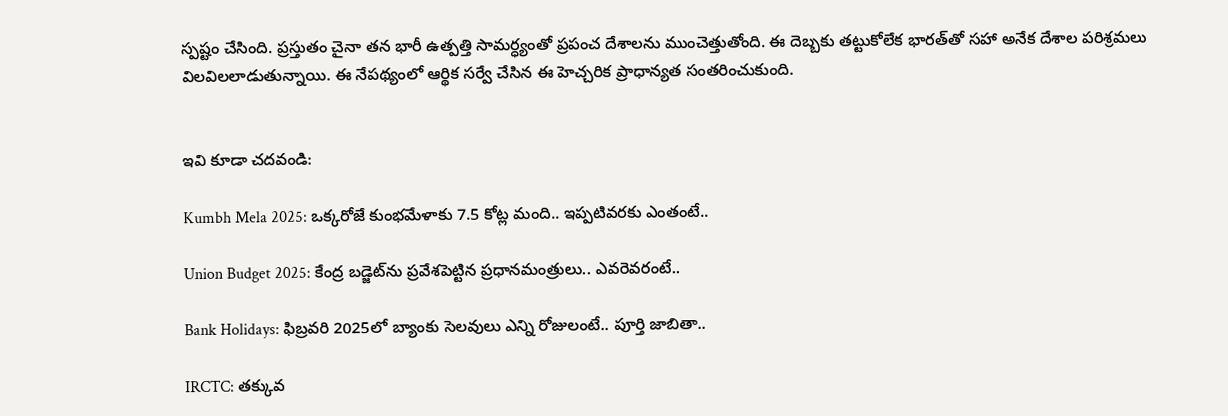స్పష్టం చేసింది. ప్రస్తుతం చైనా తన భారీ ఉత్పత్తి సామర్ధ్యంతో ప్రపంచ దేశాలను ముంచెత్తుతోంది. ఈ దెబ్బకు తట్టుకోలేక భారత్‌తో సహా అనేక దేశాల పరిశ్రమలు విలవిలలాడుతున్నాయి. ఈ నేపథ్యంలో ఆర్థిక సర్వే చేసిన ఈ హెచ్చరిక ప్రాధాన్యత సంతరించుకుంది.


ఇవి కూడా చదవండి:

Kumbh Mela 2025: ఒక్కరోజే కుంభమేళాకు 7.5 కోట్ల మంది.. ఇప్పటివరకు ఎంతంటే..

Union Budget 2025: కేంద్ర బడ్జెట్‌ను ప్రవేశపెట్టిన ప్రధానమంత్రులు.. ఎవరెవరంటే..

Bank Holidays: ఫిబ్రవరి 2025లో బ్యాంకు సెలవులు ఎన్ని రోజులంటే.. పూర్తి జాబితా..

IRCTC: తక్కువ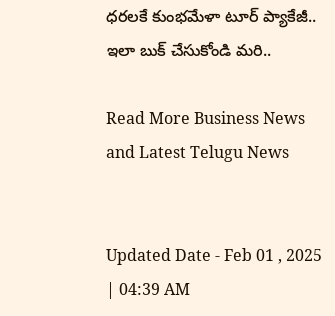ధరలకే కుంభమేళా టూర్ ప్యాకేజీ.. ఇలా బుక్ చేసుకోండి మరి..

Read More Business News and Latest Telugu News


Updated Date - Feb 01 , 2025 | 04:39 AM